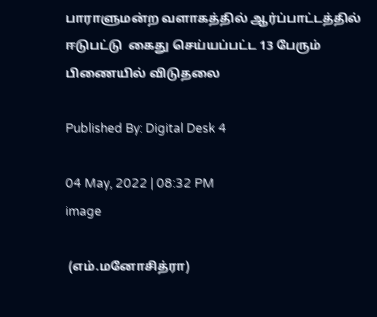பாராளுமன்ற வளாகத்தில் ஆர்ப்பாட்டத்தில் ஈடுபட்டு  கைது செய்யப்பட்ட 13 பேரும் பிணையில் விடுதலை

Published By: Digital Desk 4

04 May, 2022 | 08:32 PM
image

 (எம்.மனோசித்ரா)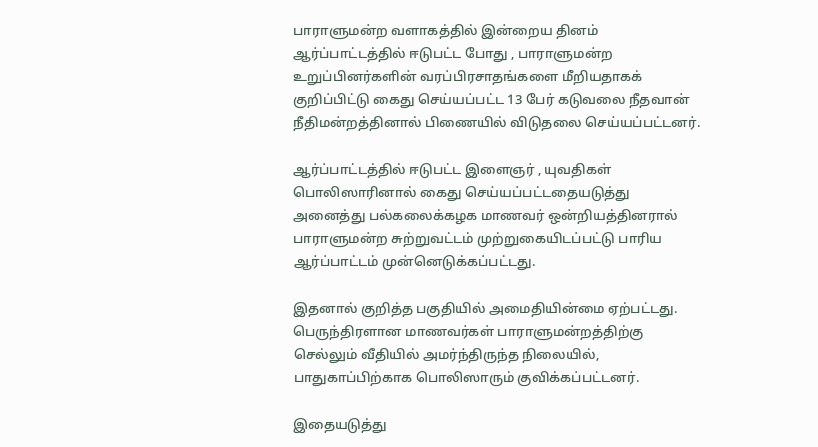பாராளுமன்ற வளாகத்தில் இன்றைய தினம் ஆர்ப்பாட்டத்தில் ஈடுபட்ட போது , பாராளுமன்ற உறுப்பினர்களின் வரப்பிரசாதங்களை மீறியதாகக் குறிப்பிட்டு கைது செய்யப்பட்ட 13 பேர் கடுவலை நீதவான் நீதிமன்றத்தினால் பிணையில் விடுதலை செய்யப்பட்டனர்.

ஆர்ப்பாட்டத்தில் ஈடுபட்ட இளைஞர் , யுவதிகள் பொலிஸாரினால் கைது செய்யப்பட்டதையடுத்து அனைத்து பல்கலைக்கழக மாணவர் ஒன்றியத்தினரால் பாராளுமன்ற சுற்றுவட்டம் முற்றுகையிடப்பட்டு பாரிய ஆர்ப்பாட்டம் முன்னெடுக்கப்பட்டது.

இதனால் குறித்த பகுதியில் அமைதியின்மை ஏற்பட்டது. பெருந்திரளான மாணவர்கள் பாராளுமன்றத்திற்கு செல்லும் வீதியில் அமர்ந்திருந்த நிலையில், பாதுகாப்பிற்காக பொலிஸாரும் குவிக்கப்பட்டனர்.

இதையடுத்து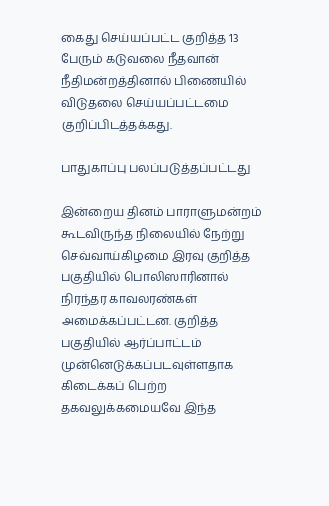கைது செய்யப்பட்ட குறித்த 13 பேரும் கடுவலை நீதவான் நீதிமன்றத்தினால் பிணையில் விடுதலை செய்யப்பட்டமை குறிப்பிடத்தக்கது.

பாதுகாப்பு பலப்படுத்தப்பட்டது

இன்றைய தினம் பாராளுமன்றம் கூடவிருந்த நிலையில் நேற்று செவ்வாய்கிழமை இரவு குறித்த பகுதியில் பொலிஸாரினால் நிரந்தர காவலரண்கள் அமைக்கப்பட்டன. குறித்த பகுதியில் ஆர்ப்பாட்டம் முன்னெடுக்கப்படவுள்ளதாக கிடைக்கப் பெற்ற தகவலுக்கமையவே இந்த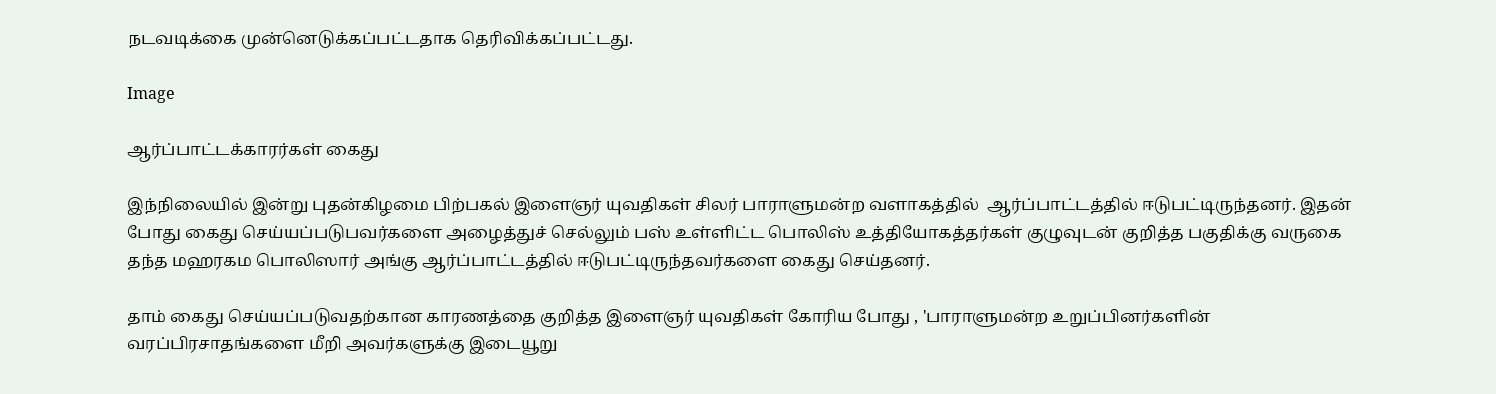நடவடிக்கை முன்னெடுக்கப்பட்டதாக தெரிவிக்கப்பட்டது.

Image

ஆர்ப்பாட்டக்காரர்கள் கைது

இந்நிலையில் இன்று புதன்கிழமை பிற்பகல் இளைஞர் யுவதிகள் சிலர் பாராளுமன்ற வளாகத்தில்  ஆர்ப்பாட்டத்தில் ஈடுபட்டிருந்தனர். இதன் போது கைது செய்யப்படுபவர்களை அழைத்துச் செல்லும் பஸ் உள்ளிட்ட பொலிஸ் உத்தியோகத்தர்கள் குழுவுடன் குறித்த பகுதிக்கு வருகை தந்த மஹரகம பொலிஸார் அங்கு ஆர்ப்பாட்டத்தில் ஈடுபட்டிருந்தவர்களை கைது செய்தனர்.

தாம் கைது செய்யப்படுவதற்கான காரணத்தை குறித்த இளைஞர் யுவதிகள் கோரிய போது , 'பாராளுமன்ற உறுப்பினர்களின் வரப்பிரசாதங்களை மீறி அவர்களுக்கு இடையூறு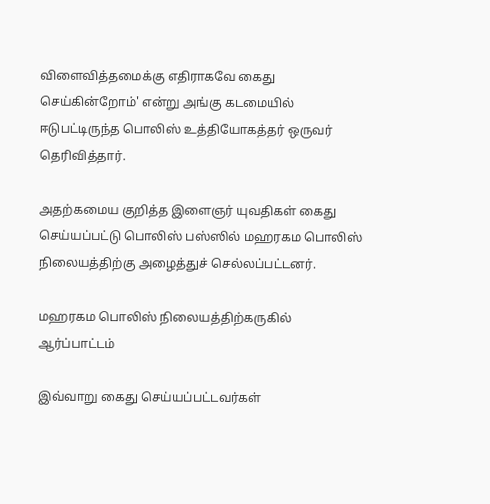விளைவித்தமைக்கு எதிராகவே கைது செய்கின்றோம்' என்று அங்கு கடமையில் ஈடுபட்டிருந்த பொலிஸ் உத்தியோகத்தர் ஒருவர் தெரிவித்தார்.

அதற்கமைய குறித்த இளைஞர் யுவதிகள் கைது செய்யப்பட்டு பொலிஸ் பஸ்ஸில் மஹரகம பொலிஸ் நிலையத்திற்கு அழைத்துச் செல்லப்பட்டனர்.

மஹரகம பொலிஸ் நிலையத்திற்கருகில் ஆர்ப்பாட்டம்

இவ்வாறு கைது செய்யப்பட்டவர்கள்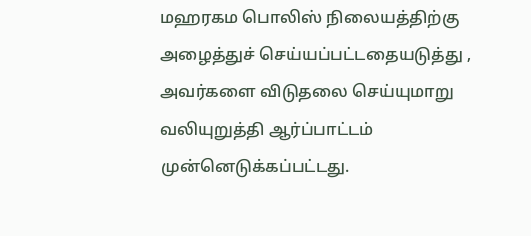மஹரகம பொலிஸ் நிலையத்திற்கு அழைத்துச் செய்யப்பட்டதையடுத்து , அவர்களை விடுதலை செய்யுமாறு வலியுறுத்தி ஆர்ப்பாட்டம் முன்னெடுக்கப்பட்டது.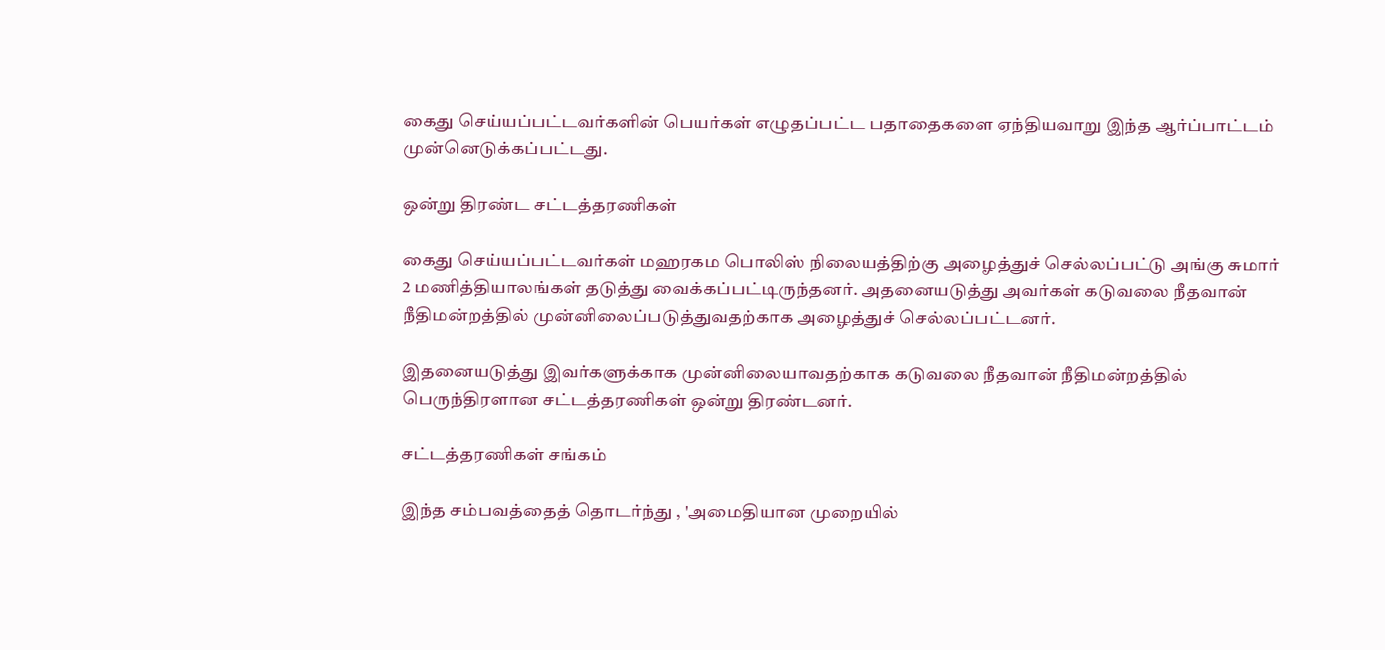கைது செய்யப்பட்டவர்களின் பெயர்கள் எழுதப்பட்ட பதாதைகளை ஏந்தியவாறு இந்த ஆர்ப்பாட்டம் முன்னெடுக்கப்பட்டது.

ஒன்று திரண்ட சட்டத்தரணிகள்

கைது செய்யப்பட்டவர்கள் மஹரகம பொலிஸ் நிலையத்திற்கு அழைத்துச் செல்லப்பட்டு அங்கு சுமார் 2 மணித்தியாலங்கள் தடுத்து வைக்கப்பட்டிருந்தனர். அதனையடுத்து அவர்கள் கடுவலை நீதவான் நீதிமன்றத்தில் முன்னிலைப்படுத்துவதற்காக அழைத்துச் செல்லப்பட்டனர்.

இதனையடுத்து இவர்களுக்காக முன்னிலையாவதற்காக கடுவலை நீதவான் நீதிமன்றத்தில் பெருந்திரளான சட்டத்தரணிகள் ஒன்று திரண்டனர்.

சட்டத்தரணிகள் சங்கம்

இந்த சம்பவத்தைத் தொடர்ந்து , 'அமைதியான முறையில்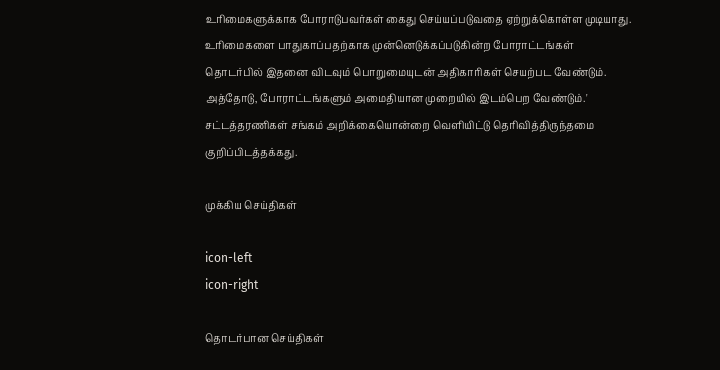உரிமைகளுக்காக போராடுபவர்கள் கைது செய்யப்படுவதை ஏற்றுக்கொள்ள முடியாது. உரிமைகளை பாதுகாப்பதற்காக முன்னெடுக்கப்படுகின்ற போராட்டங்கள் தொடர்பில் இதனை விடவும் பொறுமையுடன் அதிகாரிகள் செயற்பட வேண்டும். அத்தோடு, போராட்டங்களும் அமைதியான முறையில் இடம்பெற வேண்டும்.' சட்டத்தரணிகள் சங்கம் அறிக்கையொன்றை வெளியிட்டு தெரிவித்திருந்தமை குறிப்பிடத்தக்கது.

முக்கிய செய்திகள்

icon-left
icon-right

தொடர்பான செய்திகள்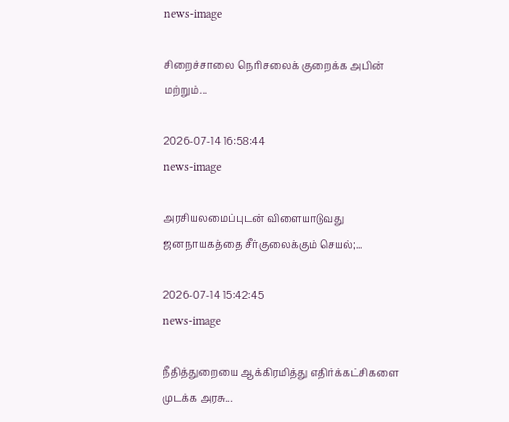news-image

சிறைச்சாலை நெரிசலைக் குறைக்க அபின் மற்றும்...

2026-07-14 16:58:44
news-image

அரசியலமைப்புடன் விளையாடுவது ஜனநாயகத்தை சீர்குலைக்கும் செயல்;...

2026-07-14 15:42:45
news-image

நீதித்துறையை ஆக்கிரமித்து எதிர்க்கட்சிகளை முடக்க அரசு...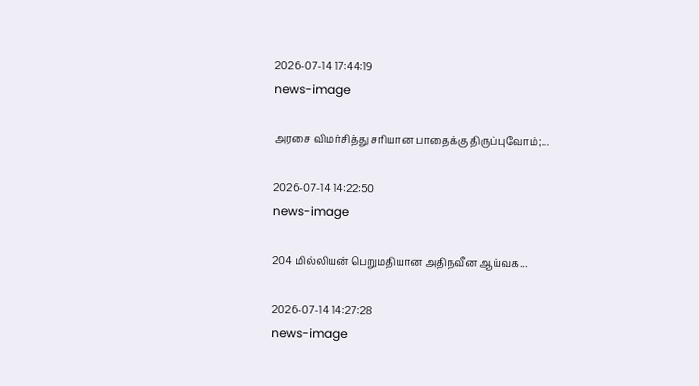2026-07-14 17:44:19
news-image

அரசை விமர்சித்து சரியான பாதைக்கு திருப்புவோம்;...

2026-07-14 14:22:50
news-image

204 மில்லியன் பெறுமதியான அதிநவீன ஆய்வக...

2026-07-14 14:27:28
news-image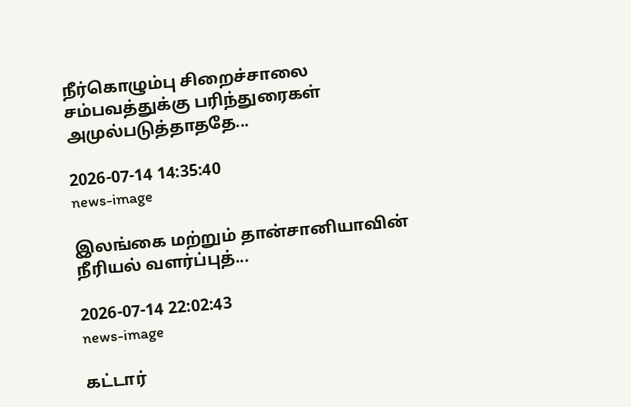நீர்கொழும்பு சிறைச்சாலை சம்பவத்துக்கு பரிந்துரைகள் அமுல்படுத்தாததே...

2026-07-14 14:35:40
news-image

இலங்கை மற்றும் தான்சானியாவின் நீரியல் வளர்ப்புத்...

2026-07-14 22:02:43
news-image

கட்டார்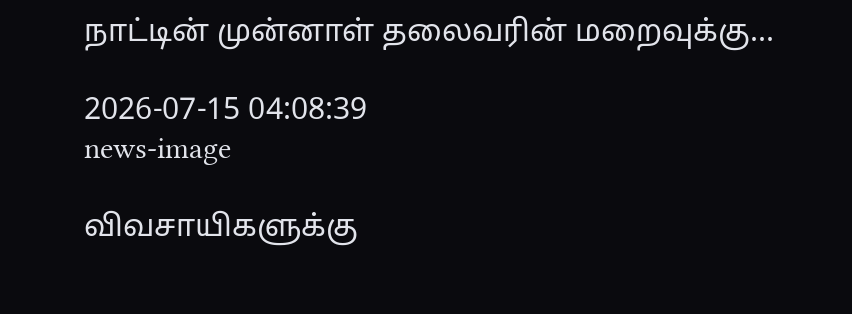நாட்டின் முன்னாள் தலைவரின் மறைவுக்கு...

2026-07-15 04:08:39
news-image

விவசாயிகளுக்கு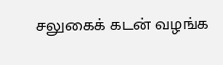சலுகைக் கடன் வழங்க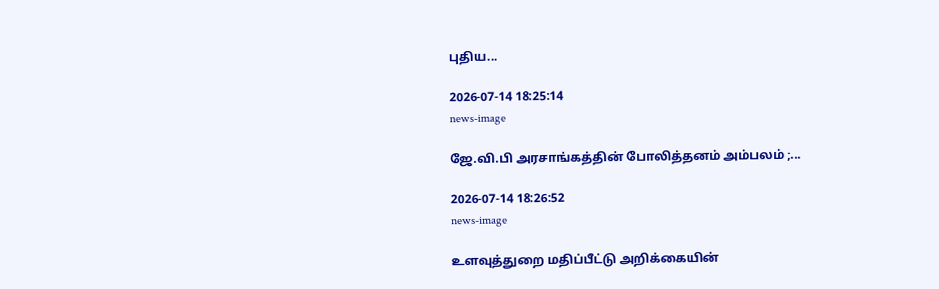புதிய...

2026-07-14 18:25:14
news-image

ஜே.வி.பி அரசாங்கத்தின் போலித்தனம் அம்பலம் ;...

2026-07-14 18:26:52
news-image

உளவுத்துறை மதிப்பீட்டு அறிக்கையின்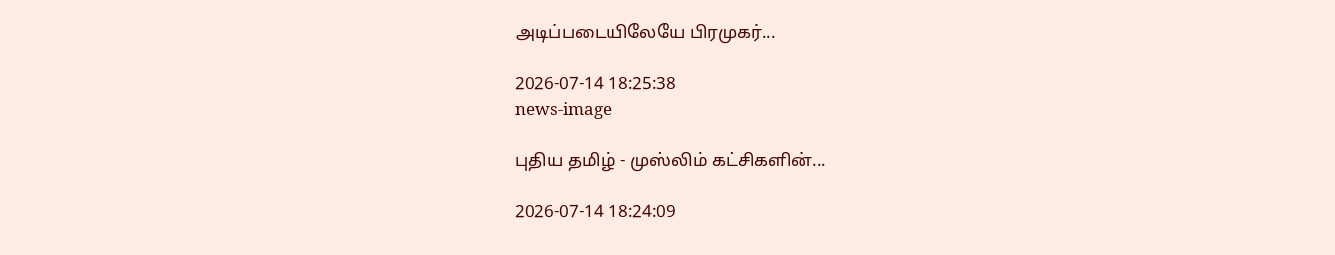அடிப்படையிலேயே பிரமுகர்...

2026-07-14 18:25:38
news-image

புதிய தமிழ் - முஸ்லிம் கட்சிகளின்...

2026-07-14 18:24:09